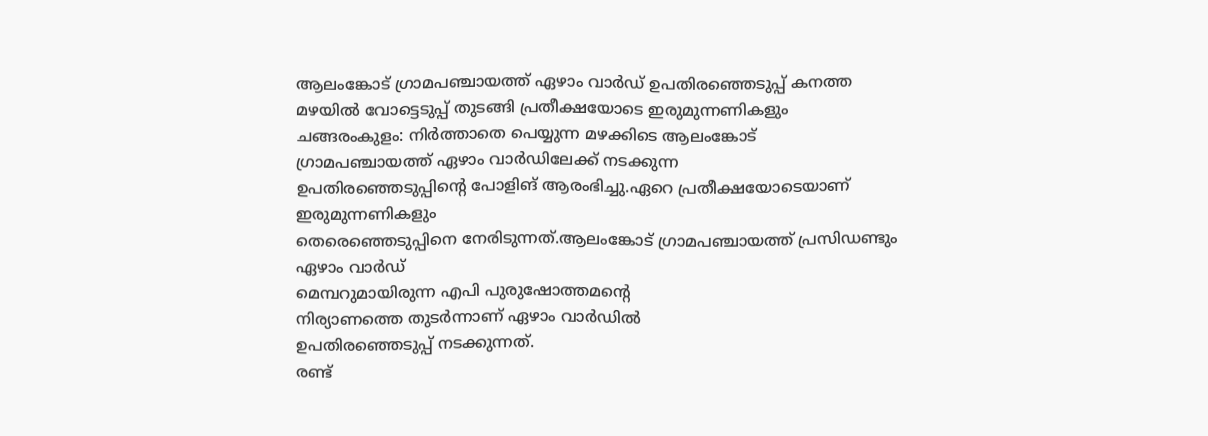ആലംങ്കോട് ഗ്രാമപഞ്ചായത്ത് ഏഴാം വാർഡ് ഉപതിരഞ്ഞെടുപ്പ് കനത്ത മഴയിൽ വോട്ടെടുപ്പ് തുടങ്ങി പ്രതീക്ഷയോടെ ഇരുമുന്നണികളും
ചങ്ങരംകുളം: നിർത്താതെ പെയ്യുന്ന മഴക്കിടെ ആലംങ്കോട്
ഗ്രാമപഞ്ചായത്ത് ഏഴാം വാർഡിലേക്ക് നടക്കുന്ന
ഉപതിരഞ്ഞെടുപ്പിന്റെ പോളിങ് ആരംഭിച്ചു.ഏറെ പ്രതീക്ഷയോടെയാണ് ഇരുമുന്നണികളും
തെരെഞ്ഞെടുപ്പിനെ നേരിടുന്നത്.ആലംങ്കോട് ഗ്രാമപഞ്ചായത്ത് പ്രസിഡണ്ടും ഏഴാം വാർഡ്
മെമ്പറുമായിരുന്ന എപി പുരുഷോത്തമന്റെ
നിര്യാണത്തെ തുടർന്നാണ് ഏഴാം വാർഡിൽ
ഉപതിരഞ്ഞെടുപ്പ് നടക്കുന്നത്.
രണ്ട്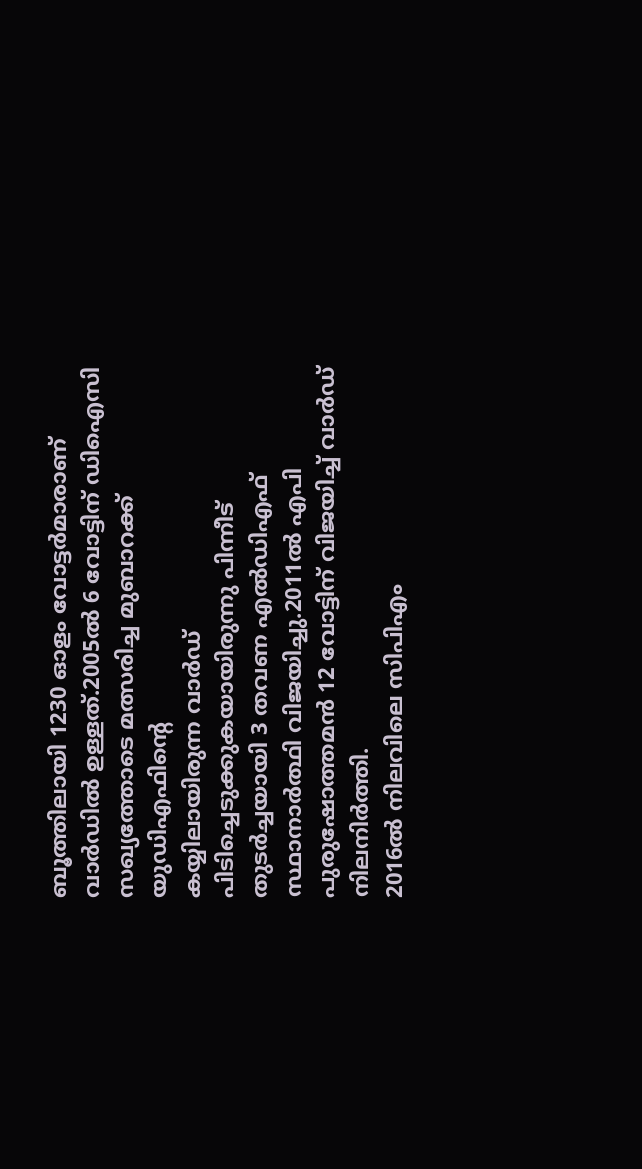ബൂത്തിലായി 1230 ഓളം വോട്ടർമാരാണ്
വാർഡിൽ ഉള്ളത്.2005ൽ 6 വോട്ടിന് ഡിഐസി
സഖ്യത്തോടെ മത്സരിച്ച മുബാറക്ക് യുഡിഎഫിന്റെ
കയ്യിലായിരുന്ന വാർഡ് പിടിച്ചെടുക്കുകയായിരുന്നു പിന്നീട് തുടർച്ചയായി 3 തവണ എൽഡിഎഫ്
സ്ഥാനാർത്ഥി വിജയിച്ചു.2011ൽ എപി
പുരുഷോത്തമൻ 12 വോട്ടിന് വിജയിച്ച് വാർഡ്
നിലനിർത്തി.
2016ൽ നിലവിലെ സിപിഎം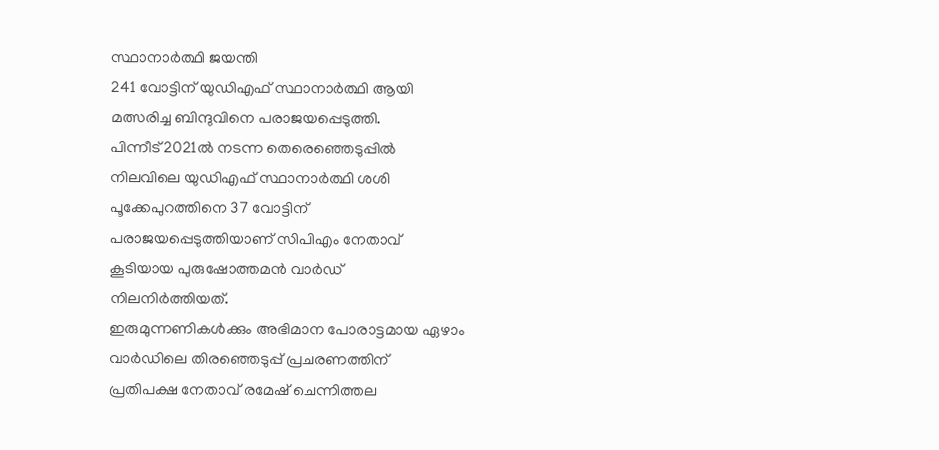സ്ഥാനാർത്ഥി ജയന്തി
241 വോട്ടിന് യുഡിഎഫ് സ്ഥാനാർത്ഥി ആയി
മത്സരിച്ച ബിന്ദുവിനെ പരാജയപ്പെടുത്തി.
പിന്നീട് 2021ൽ നടന്ന തെരെഞ്ഞെടുപ്പിൽ
നിലവിലെ യുഡിഎഫ് സ്ഥാനാർത്ഥി ശശി
പൂക്കേപുറത്തിനെ 37 വോട്ടിന്
പരാജയപ്പെടുത്തിയാണ് സിപിഎം നേതാവ്
കൂടിയായ പുരുഷോത്തമൻ വാർഡ്
നിലനിർത്തിയത്.
ഇരുമുന്നണികൾക്കും അഭിമാന പോരാട്ടമായ ഏഴാം
വാർഡിലെ തിരഞ്ഞെടുപ്പ് പ്രചരണത്തിന്
പ്രതിപക്ഷ നേതാവ് രമേഷ് ചെന്നിത്തല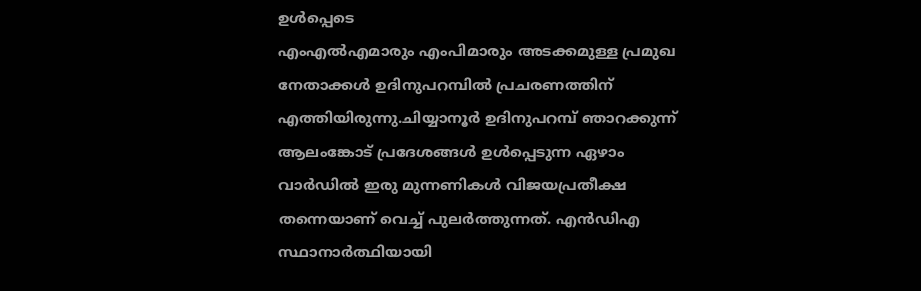ഉൾപ്പെടെ
എംഎൽഎമാരും എംപിമാരും അടക്കമുള്ള പ്രമുഖ
നേതാക്കൾ ഉദിനുപറമ്പിൽ പ്രചരണത്തിന്
എത്തിയിരുന്നു.ചിയ്യാനൂർ ഉദിനുപറമ്പ് ഞാറക്കുന്ന്
ആലംങ്കോട് പ്രദേശങ്ങൾ ഉൾപ്പെടുന്ന ഏഴാം
വാർഡിൽ ഇരു മുന്നണികൾ വിജയപ്രതീക്ഷ
തന്നെയാണ് വെച്ച് പുലർത്തുന്നത്. എൻഡിഎ
സ്ഥാനാർത്ഥിയായി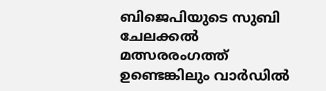ബിജെപിയുടെ സുബി
ചേലക്കൽ മത്സരരംഗത്ത് ഉണ്ടെങ്കിലും വാർഡിൽ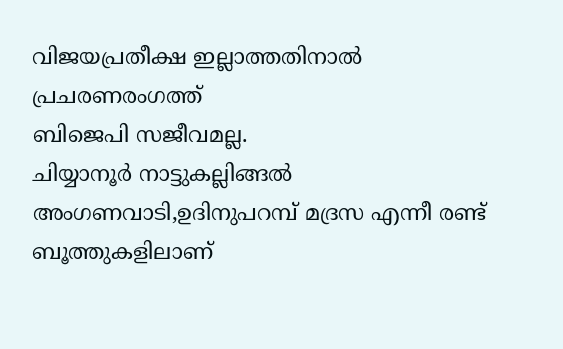വിജയപ്രതീക്ഷ ഇല്ലാത്തതിനാൽ പ്രചരണരംഗത്ത്
ബിജെപി സജീവമല്ല.
ചിയ്യാനൂർ നാട്ടുകല്ലിങ്ങൽ
അംഗണവാടി,ഉദിനുപറമ്പ് മദ്രസ എന്നീ രണ്ട്
ബൂത്തുകളിലാണ്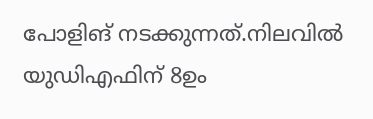പോളിങ് നടക്കുന്നത്.നിലവിൽ
യുഡിഎഫിന് 8ഉം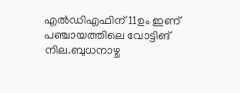എൽഡിഎഫിന് 11ഉം ഇണ്
പഞ്ചായത്തിലെ വോട്ടിങ് നില.ബുധനാഴ്ച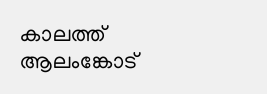കാലത്ത്
ആലംങ്കോട്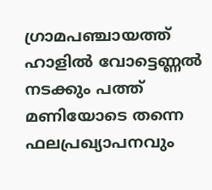ഗ്രാമപഞ്ചായത്ത് ഹാളിൽ വോട്ടെണ്ണൽ
നടക്കും പത്ത് മണിയോടെ തന്നെ
ഫലപ്രഖ്യാപനവും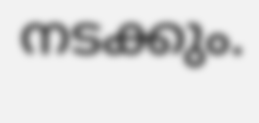നടക്കും.